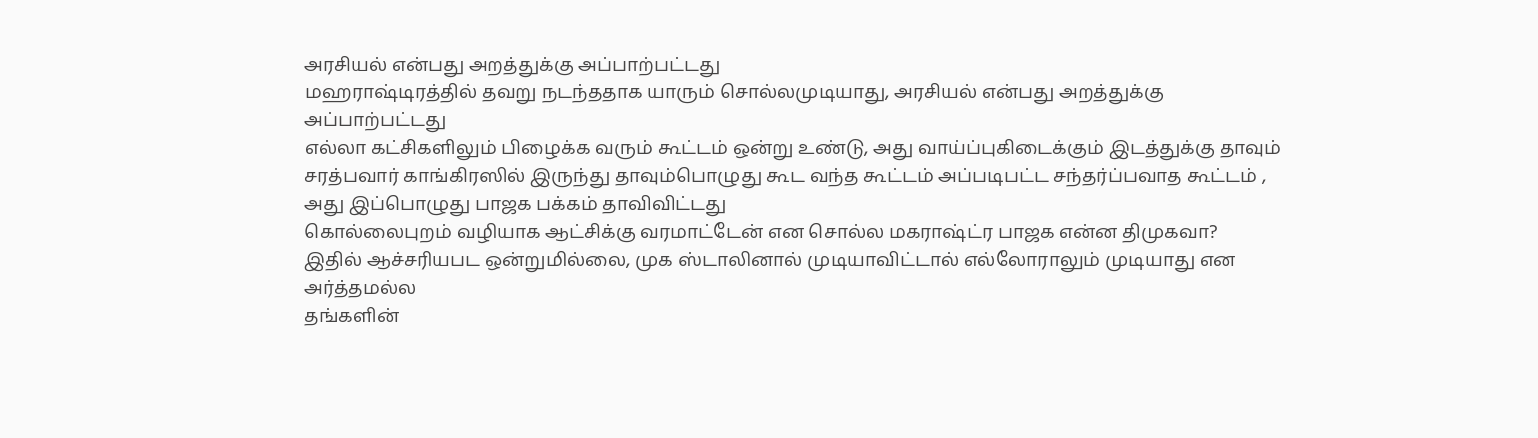அரசியல் என்பது அறத்துக்கு அப்பாற்பட்டது
மஹராஷ்டிரத்தில் தவறு நடந்ததாக யாரும் சொல்லமுடியாது, அரசியல் என்பது அறத்துக்கு அப்பாற்பட்டது
எல்லா கட்சிகளிலும் பிழைக்க வரும் கூட்டம் ஒன்று உண்டு, அது வாய்ப்புகிடைக்கும் இடத்துக்கு தாவும்
சரத்பவார் காங்கிரஸில் இருந்து தாவும்பொழுது கூட வந்த கூட்டம் அப்படிபட்ட சந்தர்ப்பவாத கூட்டம் , அது இப்பொழுது பாஜக பக்கம் தாவிவிட்டது
கொல்லைபுறம் வழியாக ஆட்சிக்கு வரமாட்டேன் என சொல்ல மகராஷ்ட்ர பாஜக என்ன திமுகவா?
இதில் ஆச்சரியபட ஒன்றுமில்லை, முக ஸ்டாலினால் முடியாவிட்டால் எல்லோராலும் முடியாது என அர்த்தமல்ல
தங்களின்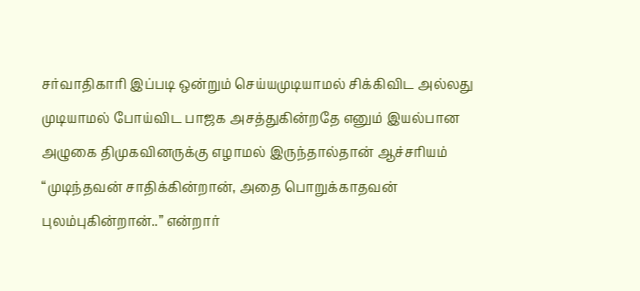சர்வாதிகாரி இப்படி ஒன்றும் செய்யமுடியாமல் சிக்கிவிட அல்லது முடியாமல் போய்விட பாஜக அசத்துகின்றதே எனும் இயல்பான அழுகை திமுகவினருக்கு எழாமல் இருந்தால்தான் ஆச்சரியம்
“முடிந்தவன் சாதிக்கின்றான், அதை பொறுக்காதவன் புலம்புகின்றான்..” என்றார்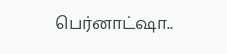பெர்னாட்ஷா..